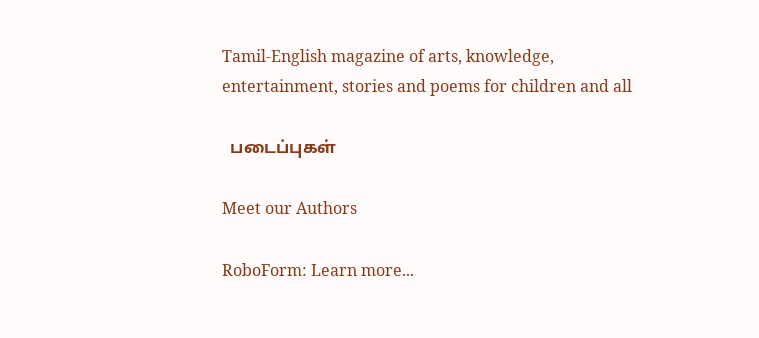Tamil-English magazine of arts, knowledge, entertainment, stories and poems for children and all

  படைப்புகள்

Meet our Authors

RoboForm: Learn more...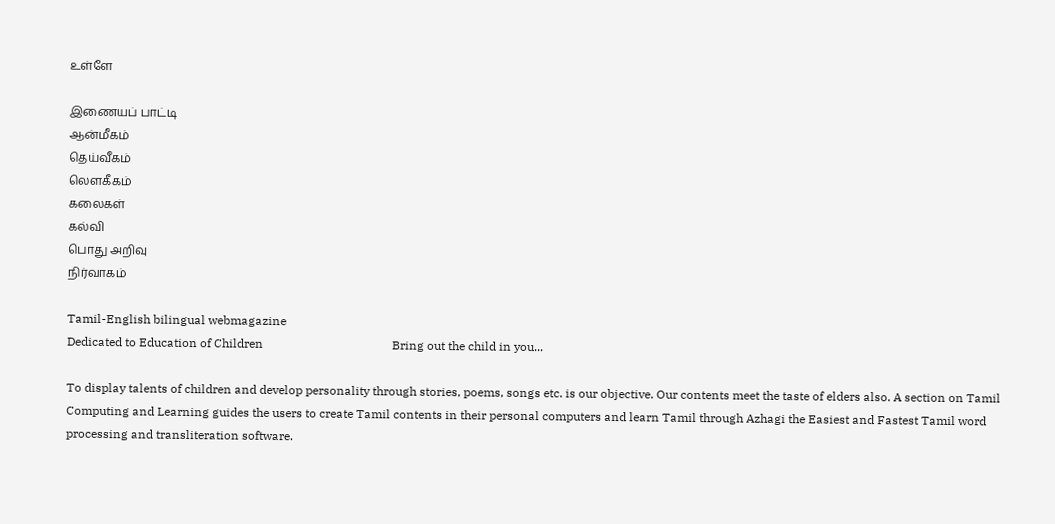உள்ளே

இணையப் பாட்டி
ஆன்மீகம்
தெய்வீகம்
லௌகீகம்
கலைகள்
கல்வி
பொது அறிவு
நிர்வாகம்

Tamil-English bilingual webmagazine
Dedicated to Education of Children                                           Bring out the child in you...

To display talents of children and develop personality through stories, poems, songs etc. is our objective. Our contents meet the taste of elders also. A section on Tamil Computing and Learning guides the users to create Tamil contents in their personal computers and learn Tamil through Azhagi the Easiest and Fastest Tamil word processing and transliteration software.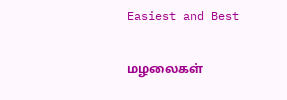Easiest and Best

மழலைகள்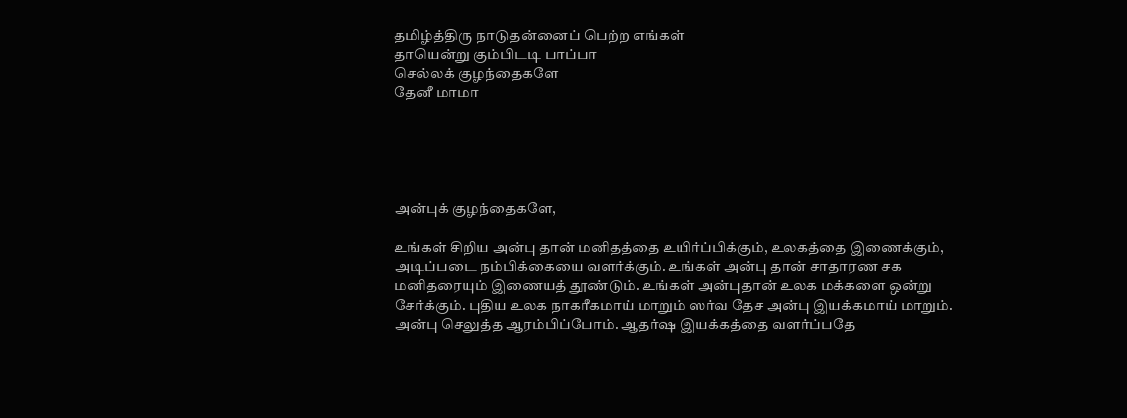தமிழ்த்திரு நாடுதன்னைப் பெற்ற எங்கள்
தாயென்று கும்பிடடி பாப்பா
செல்லக் குழந்தைகளே
தேனீ மாமா





அன்புக் குழந்தைகளே,

உங்கள் சிறிய அன்பு தான் மனிதத்தை உயிர்ப்பிக்கும், உலகத்தை இணைக்கும், அடிப்படை நம்பிக்கையை வளர்க்கும். உங்கள் அன்பு தான் சாதாரண சக மனிதரையும் இணையத் தூண்டும். உங்கள் அன்புதான் உலக மக்களை ஒன்று சேர்க்கும். புதிய உலக நாகரீகமாய் மாறும் ஸர்வ தேச அன்பு இயக்கமாய் மாறும். அன்பு செலுத்த ஆரம்பிப்போம். ஆதர்ஷ இயக்கத்தை வளர்ப்பதே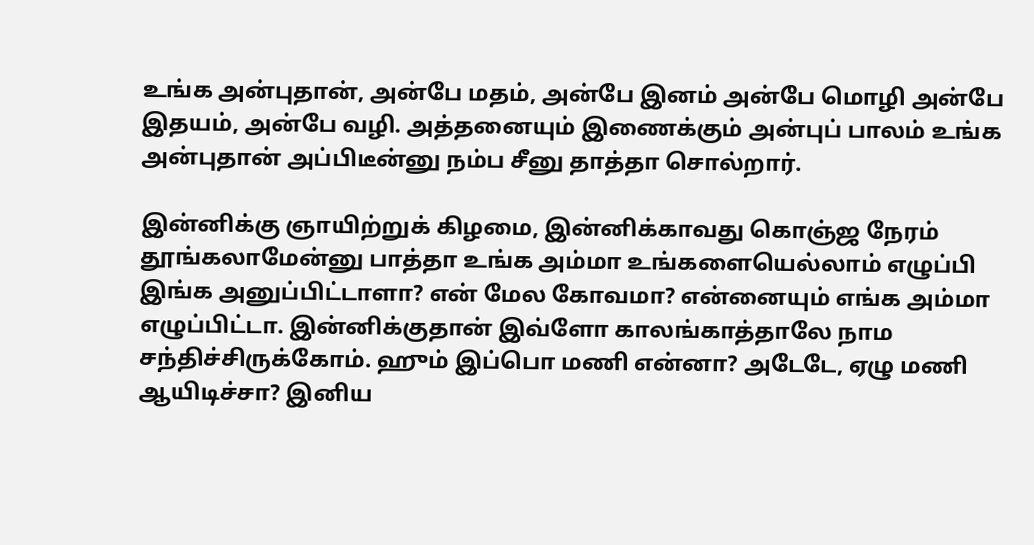உங்க அன்புதான், அன்பே மதம், அன்பே இனம் அன்பே மொழி அன்பே இதயம், அன்பே வழி. அத்தனையும் இணைக்கும் அன்புப் பாலம் உங்க அன்புதான் அப்பிடீன்னு நம்ப சீனு தாத்தா சொல்றார்.

இன்னிக்கு ஞாயிற்றுக் கிழமை, இன்னிக்காவது கொஞ்ஜ நேரம் தூங்கலாமேன்னு பாத்தா உங்க அம்மா உங்களையெல்லாம் எழுப்பி இங்க அனுப்பிட்டாளா? என் மேல கோவமா? என்னையும் எங்க அம்மா எழுப்பிட்டா. இன்னிக்குதான் இவ்ளோ காலங்காத்தாலே நாம சந்திச்சிருக்கோம். ஹும் இப்பொ மணி என்னா? அடேடே, ஏழு மணி ஆயிடிச்சா? இனிய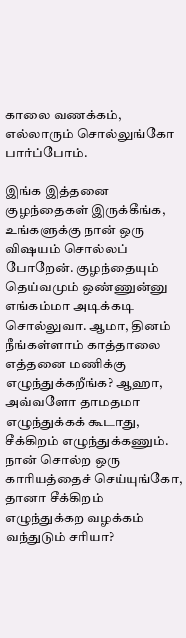காலை வணக்கம், எல்லாரும் சொல்லுங்கோ பார்ப்போம்.

இங்க இத்தனை குழந்தைகள் இருக்கீங்க, உங்களுக்கு நான் ஒரு விஷயம் சொல்லப் போறேன். குழந்தையும் தெய்வமும் ஒண்ணுன்னு எங்கம்மா அடிக்கடி சொல்லுவா. ஆமா, தினம் நீங்கள்ளாம் காத்தாலை எத்தனை மணிக்கு எழுந்துக்கறீங்க? ஆஹா, அவ்வளோ தாமதமா எழுந்துக்கக் கூடாது, சீக்கிறம் எழுந்துக்கணும். நான் சொல்ற ஒரு காரியத்தைச் செய்யுங்கோ, தானா சீக்கிறம் எழுந்துக்கற வழக்கம் வந்துடும் சரியா?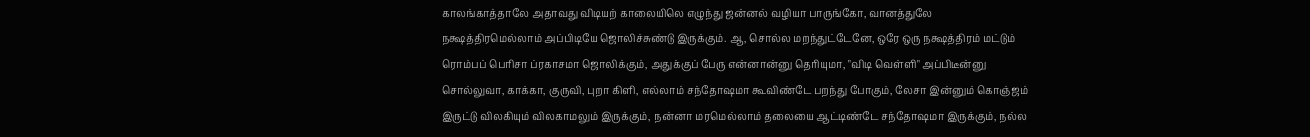காலங்காத்தாலே அதாவது விடியற் காலையிலெ எழுந்து ஜன்னல் வழியா பாருங்கோ, வானத்துலே நக்ஷத்திரமெல்லாம் அப்பிடியே ஜொலிச்சுண்டு இருக்கும். ஆ, சொல்ல மறந்துட்டேனே, ஒரே ஒரு நக்ஷத்திரம் மட்டும் ரொம்பப் பெரிசா ப்ரகாசமா ஜொலிக்கும், அதுக்குப் பேரு என்னான்னு தெரியுமா, "விடி வெள்ளி" அப்பிடீன்னு சொல்லுவா, காக்கா, குருவி, புறா கிளி, எல்லாம் சந்தோஷமா கூவிண்டே பறந்து போகும், லேசா இன்னும் கொஞ்ஜம் இருட்டு விலகியும் விலகாமலும் இருக்கும், நன்னா மரமெல்லாம் தலையை ஆட்டிண்டே சந்தோஷமா இருக்கும், நல்ல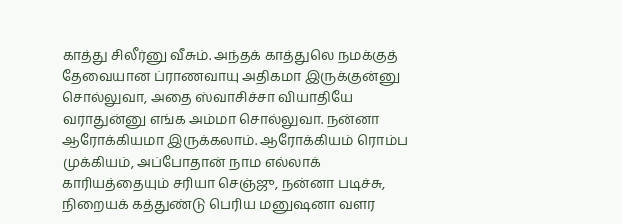காத்து சிலீர்னு வீசும். அந்தக் காத்துலெ நமக்குத் தேவையான ப்ராணவாயு அதிகமா இருக்குன்னு சொல்லுவா, அதை ஸ்வாசிச்சா வியாதியே வராதுன்னு எங்க அம்மா சொல்லுவா. நன்னா ஆரோக்கியமா இருக்கலாம். ஆரோக்கியம் ரொம்ப முக்கியம், அப்போதான் நாம எல்லாக் காரியத்தையும் சரியா செஞ்ஜு, நன்னா படிச்சு, நிறையக் கத்துண்டு பெரிய மனுஷனா வளர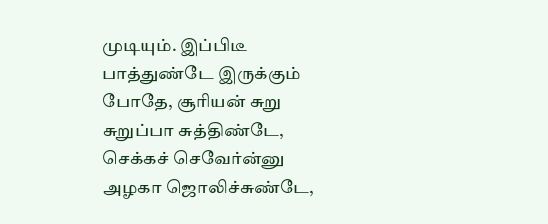முடியும். இப்பிடீ பாத்துண்டே இருக்கும் போதே, சூரியன் சுறு சுறுப்பா சுத்திண்டே, செக்கச் செவேர்ன்னு அழகா ஜொலிச்சுண்டே,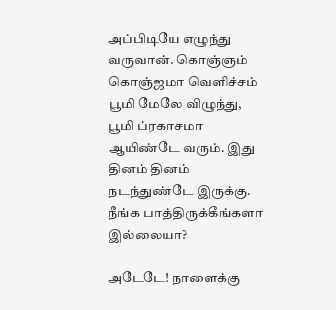அப்பிடியே எழுந்து வருவான். கொஞ்ஞம் கொஞ்ஜமா வெளிச்சம் பூமி மேலே விழுந்து, பூமி ப்ரகாசமா ஆயிண்டே வரும். இது தினம் தினம் நடந்துண்டே இருக்கு. நீங்க பாத்திருக்கீங்களா இல்லையா?

அடேடே! நாளைக்கு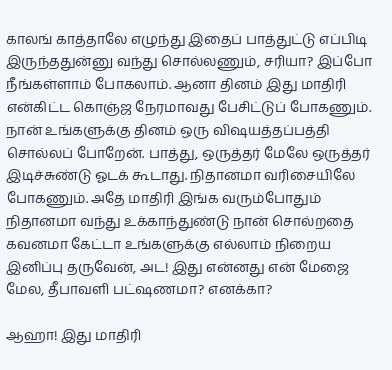காலங் காத்தாலே எழுந்து இதைப் பாத்துட்டு எப்பிடி இருந்ததுன்னு வந்து சொல்லணும், சரியா? இப்போ நீங்கள்ளாம் போகலாம். ஆனா தினம் இது மாதிரி என்கிட்ட கொஞ்ஜ நேரமாவது பேசிட்டுப் போகணும். நான் உங்களுக்கு தினம் ஒரு விஷயத்தப்பத்தி சொல்லப் போறேன். பாத்து, ஒருத்தர் மேலே ஒருத்தர் இடிச்சுண்டு ஓடக் கூடாது. நிதானமா வரிசையிலே போகணும். அதே மாதிரி இங்க வரும்போதும் நிதானமா வந்து உக்காந்துண்டு நான் சொல்றதை கவனமா கேட்டா உங்களுக்கு எல்லாம் நிறைய இனிப்பு தருவேன், அட! இது என்னது என் மேஜை மேல, தீபாவளி பட்ஷணமா? எனக்கா?

ஆஹா! இது மாதிரி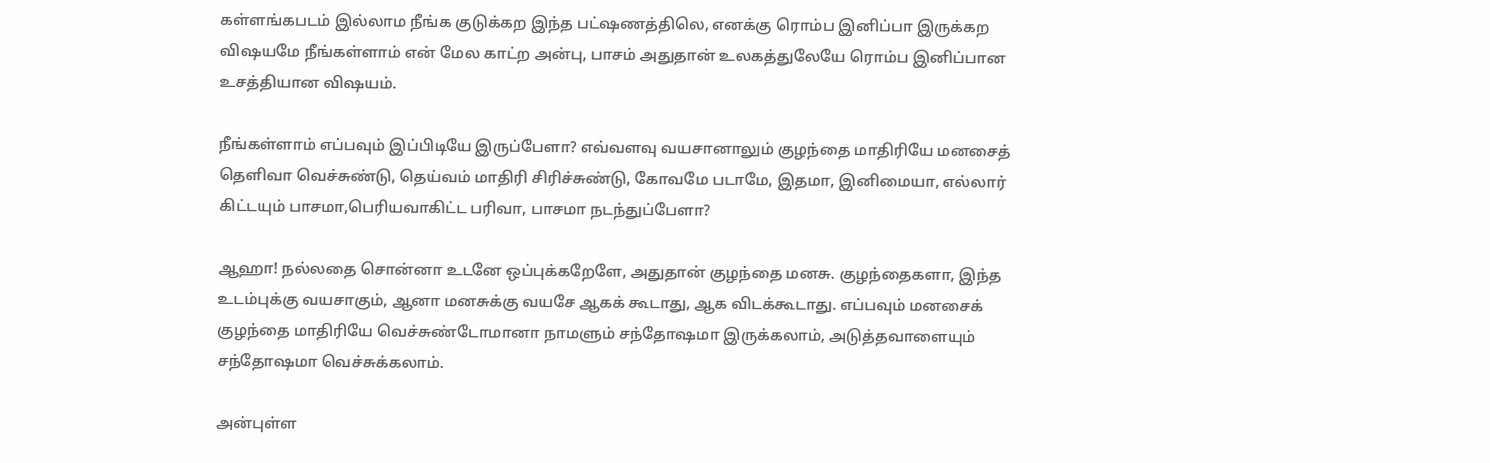கள்ளங்கபடம் இல்லாம நீங்க குடுக்கற இந்த பட்ஷணத்திலெ, எனக்கு ரொம்ப இனிப்பா இருக்கற விஷயமே நீங்கள்ளாம் என் மேல காட்ற அன்பு, பாசம் அதுதான் உலகத்துலேயே ரொம்ப இனிப்பான உசத்தியான விஷயம்.

நீங்கள்ளாம் எப்பவும் இப்பிடியே இருப்பேளா? எவ்வளவு வயசானாலும் குழந்தை மாதிரியே மனசைத் தெளிவா வெச்சுண்டு, தெய்வம் மாதிரி சிரிச்சுண்டு, கோவமே படாமே, இதமா, இனிமையா, எல்லார் கிட்டயும் பாசமா,பெரியவாகிட்ட பரிவா, பாசமா நடந்துப்பேளா?

ஆஹா! நல்லதை சொன்னா உடனே ஒப்புக்கறேளே, அதுதான் குழந்தை மனசு. குழந்தைகளா, இந்த உடம்புக்கு வயசாகும், ஆனா மனசுக்கு வயசே ஆகக் கூடாது, ஆக விடக்கூடாது. எப்பவும் மனசைக் குழந்தை மாதிரியே வெச்சுண்டோமானா நாமளும் சந்தோஷமா இருக்கலாம், அடுத்தவாளையும் சந்தோஷமா வெச்சுக்கலாம்.

அன்புள்ள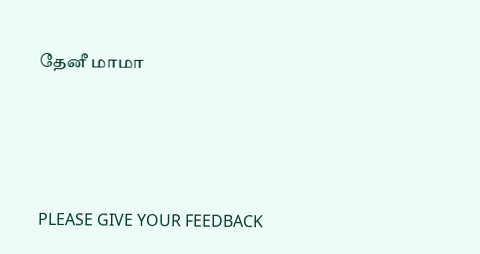தேனீ மாமா





PLEASE GIVE YOUR FEEDBACK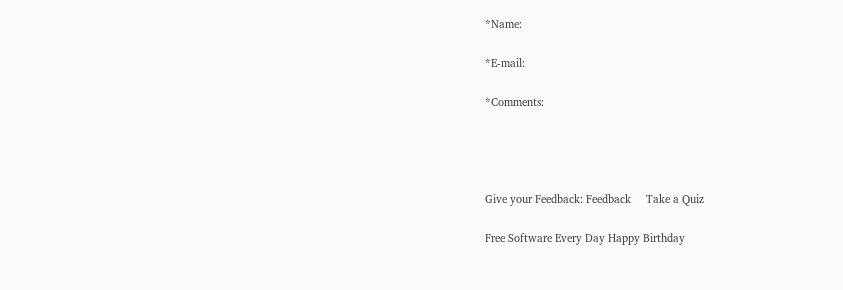*Name:

*E-mail:

*Comments:




Give your Feedback: Feedback     Take a Quiz

Free Software Every Day Happy Birthday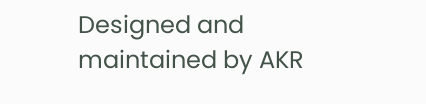Designed and maintained by AKR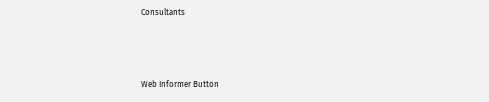Consultants



Web Informer Button